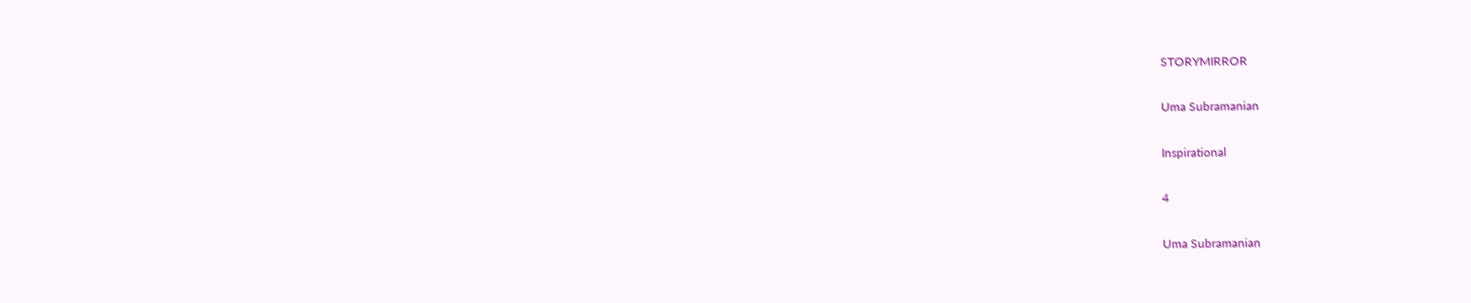STORYMIRROR

Uma Subramanian

Inspirational

4

Uma Subramanian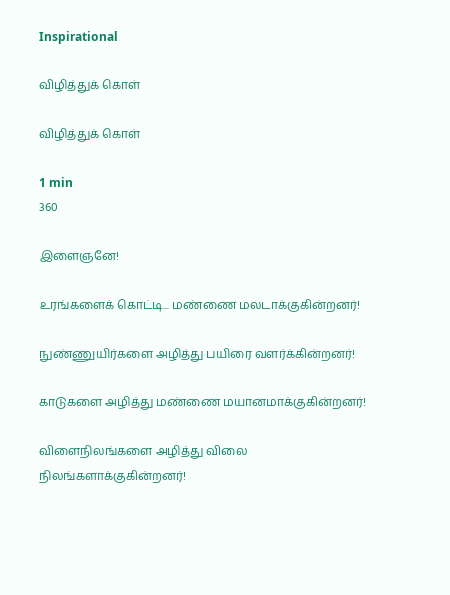Inspirational

விழித்துக் கொள்

விழித்துக் கொள்

1 min
360

இளைஞனே!

உரங்களைக் கொட்டி... மண்ணை மலடாக்குகின்றனர்!

நுண்ணுயிர்களை அழித்து பயிரை வளர்க்கின்றனர்!

காடுகளை அழித்து மண்ணை மயானமாக்குகின்றனர்!

விளைநிலங்களை அழித்து விலை நிலங்களாக்குகின்றனர்!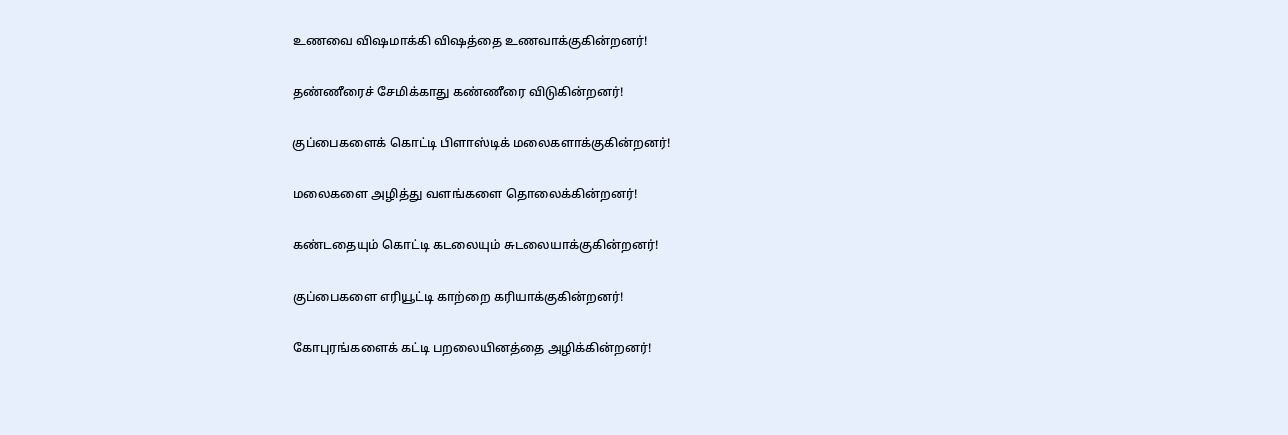உணவை விஷமாக்கி விஷத்தை உணவாக்குகின்றனர்!

தண்ணீரைச் சேமிக்காது கண்ணீரை விடுகின்றனர்!

குப்பைகளைக் கொட்டி பிளாஸ்டிக் மலைகளாக்குகின்றனர்!

மலைகளை அழித்து வளங்களை தொலைக்கின்றனர்!

கண்டதையும் கொட்டி கடலையும் சுடலையாக்குகின்றனர்!

குப்பைகளை எரியூட்டி காற்றை கரியாக்குகின்றனர்!

கோபுரங்களைக் கட்டி பறலையினத்தை அழிக்கின்றனர்!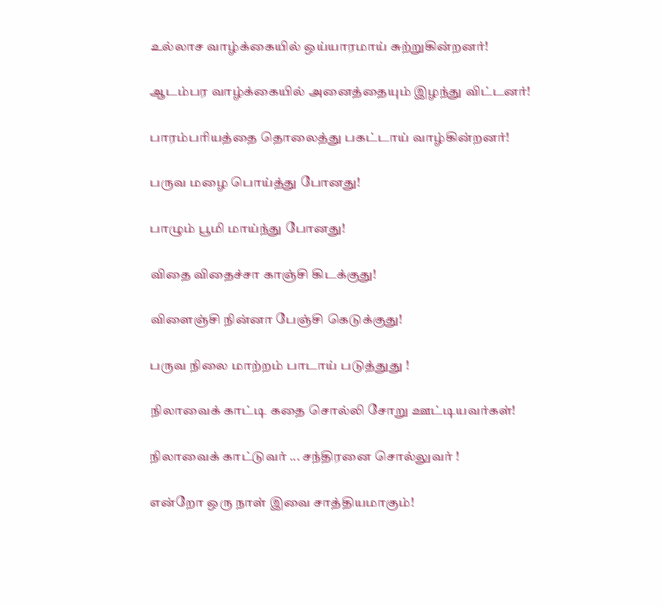உல்லாச வாழ்க்கையில் ஒய்யாரமாய் சுற்றுகின்றனர்!

ஆடம்பர வாழ்க்கையில் அனைத்தையும் இழந்து விட்டனர்!

பாரம்பரியத்தை தொலைத்து பகட்டாய் வாழ்கின்றனர்!

பருவ மழை பொய்த்து போனது!

பாழும் பூமி மாய்ந்து போனது!

விதை விதைச்சா காஞ்சி கிடக்குது!

விளைஞ்சி நின்னா பேஞ்சி கெடுக்குது!

பருவ நிலை மாற்றம் பாடாய் படுத்துது !

நிலாவைக் காட்டி கதை சொல்லி சோறு ஊட்டியவர்கள்!

நிலாவைக் காட்டுவர் ... சந்திரனை சொல்லுவர் !

என்றோ ஒரு நாள் இவை சாத்தியமாகும்!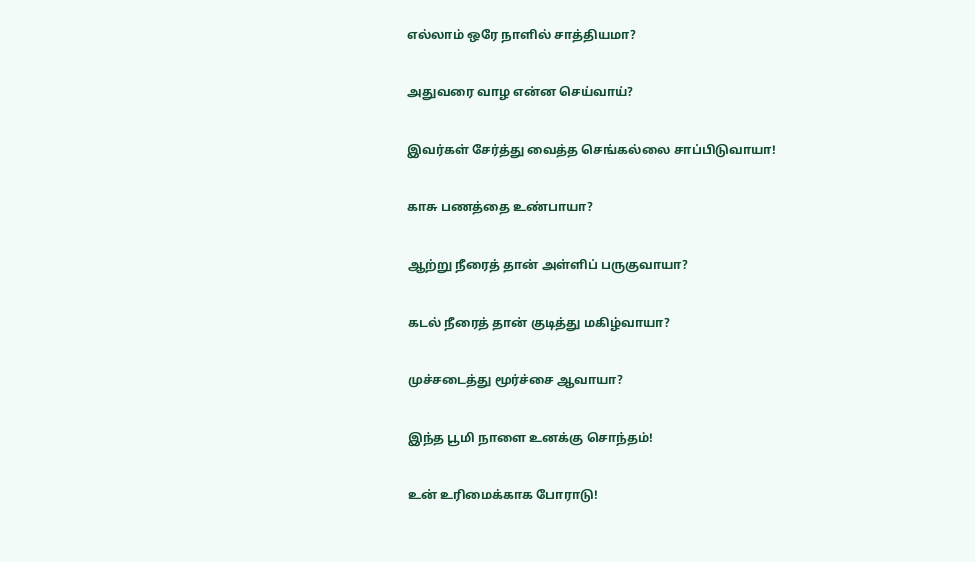எல்லாம் ஒரே நாளில் சாத்தியமா?

அதுவரை வாழ என்ன செய்வாய்?

இவர்கள் சேர்த்து வைத்த செங்கல்லை சாப்பிடுவாயா!

காசு பணத்தை உண்பாயா?

ஆற்று நீரைத் தான் அள்ளிப் பருகுவாயா?

கடல் நீரைத் தான் குடித்து மகிழ்வாயா?

முச்சடைத்து மூர்ச்சை ஆவாயா?

இந்த பூமி நாளை உனக்கு சொந்தம்!

உன் உரிமைக்காக போராடு!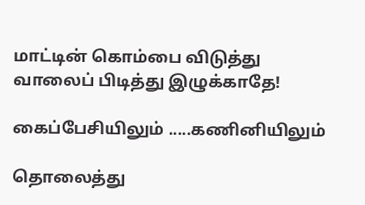மாட்டின் கொம்பை விடுத்து வாலைப் பிடித்து இழுக்காதே!

கைப்பேசியிலும் .....கணினியிலும்

தொலைத்து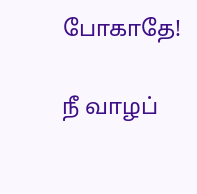போகாதே!

நீ வாழப்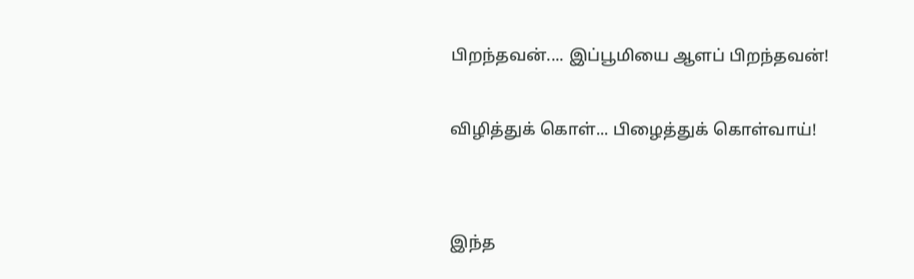பிறந்தவன்.... இப்பூமியை ஆளப் பிறந்தவன்!

விழித்துக் கொள்... பிழைத்துக் கொள்வாய்!


இந்த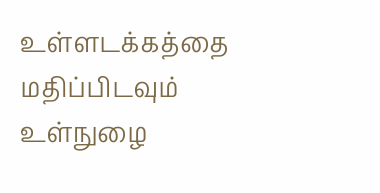உள்ளடக்கத்தை மதிப்பிடவும்
உள்நுழை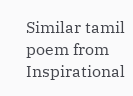Similar tamil poem from Inspirational